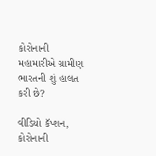કોરોનાની મહામારીએ ગ્રામીણ ભારતની શું હાલત કરી છે?

વીડિયો કૅપ્શન, કોરોનાની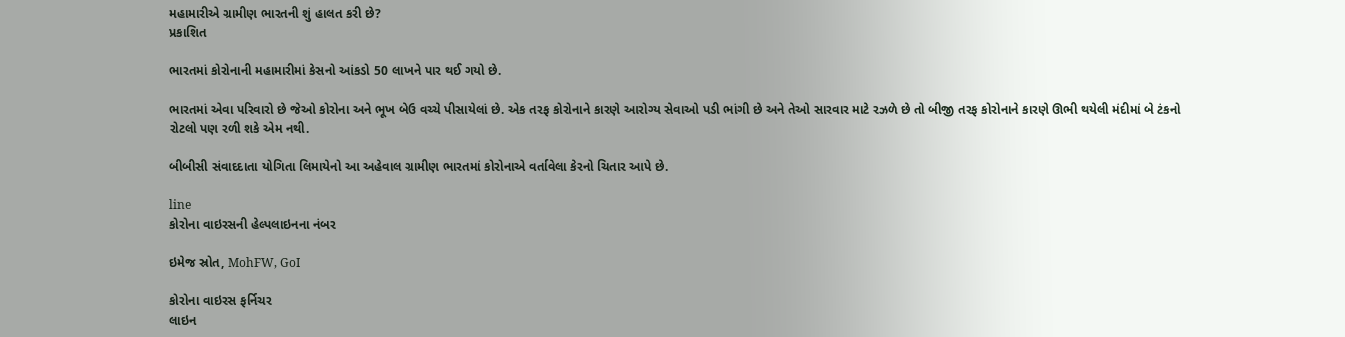મહામારીએ ગ્રામીણ ભારતની શું હાલત કરી છે?
પ્રકાશિત

ભારતમાં કોરોનાની મહામારીમાં કેસનો આંકડો 50 લાખને પાર થઈ ગયો છે.

ભારતમાં એવા પરિવારો છે જેઓ કોરોના અને ભૂખ બેઉ વચ્ચે પીસાયેલાં છે. એક તરફ કોરોનાને કારણે આરોગ્ય સેવાઓ પડી ભાંગી છે અને તેઓ સારવાર માટે રઝળે છે તો બીજી તરફ કોરોનાને કારણે ઊભી થયેલી મંદીમાં બે ટંકનો રોટલો પણ રળી શકે એમ નથી.

બીબીસી સંવાદદાતા યોગિતા લિમાયેનો આ અહેવાલ ગ્રામીણ ભારતમાં કોરોનાએ વર્તાવેલા કેરનો ચિતાર આપે છે.

line
કોરોના વાઇરસની હેલ્પલાઇનના નંબર

ઇમેજ સ્રોત, MohFW, GoI

કોરોના વાઇરસ ફર્નિચર
લાઇન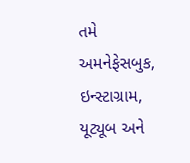તમે અમનેફેસબુક, ઇન્સ્ટાગ્રામ, યૂટ્યૂબ અને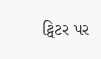ટ્વિટર પર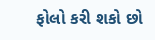ફોલો કરી શકો છો